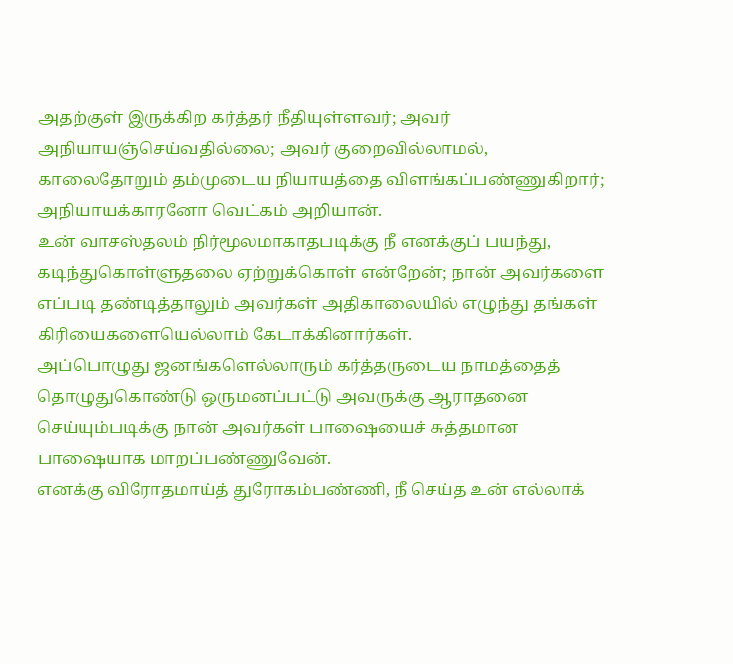அதற்குள் இருக்கிற கர்த்தர் நீதியுள்ளவர்; அவர் அநியாயஞ்செய்வதில்லை; அவர் குறைவில்லாமல், காலைதோறும் தம்முடைய நியாயத்தை விளங்கப்பண்ணுகிறார்; அநியாயக்காரனோ வெட்கம் அறியான்.
உன் வாசஸ்தலம் நிர்மூலமாகாதபடிக்கு நீ எனக்குப் பயந்து, கடிந்துகொள்ளுதலை ஏற்றுக்கொள் என்றேன்; நான் அவர்களை எப்படி தண்டித்தாலும் அவர்கள் அதிகாலையில் எழுந்து தங்கள் கிரியைகளையெல்லாம் கேடாக்கினார்கள்.
அப்பொழுது ஜனங்களெல்லாரும் கர்த்தருடைய நாமத்தைத் தொழுதுகொண்டு ஒருமனப்பட்டு அவருக்கு ஆராதனை செய்யும்படிக்கு நான் அவர்கள் பாஷையைச் சுத்தமான பாஷையாக மாறப்பண்ணுவேன்.
எனக்கு விரோதமாய்த் துரோகம்பண்ணி, நீ செய்த உன் எல்லாக்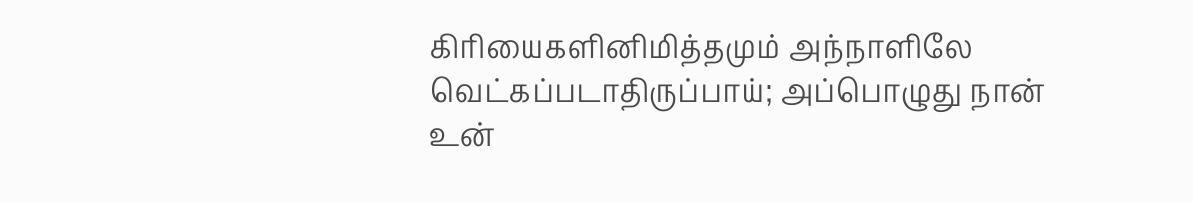கிரியைகளினிமித்தமும் அந்நாளிலே வெட்கப்படாதிருப்பாய்; அப்பொழுது நான் உன்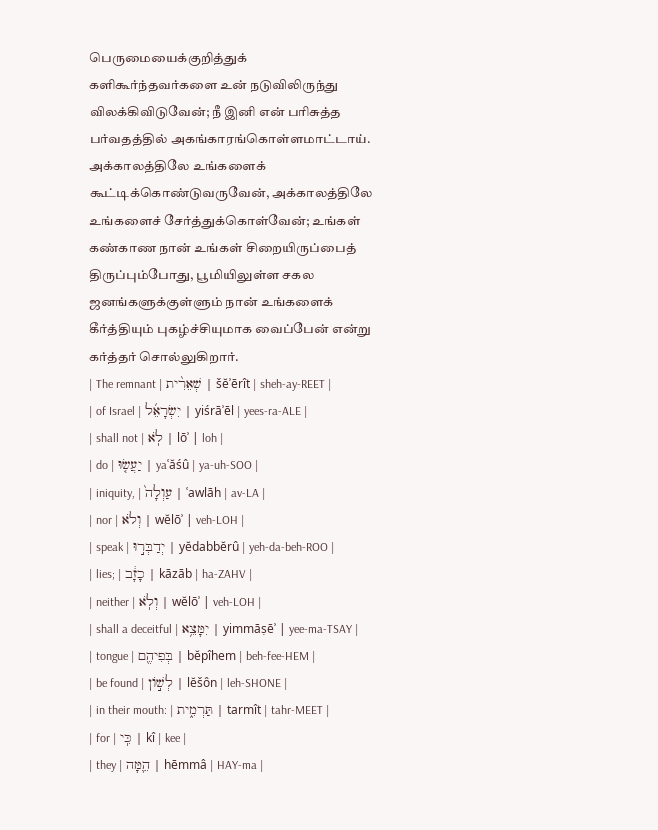பெருமையைக்குறித்துக் களிகூர்ந்தவர்களை உன் நடுவிலிருந்து விலக்கிவிடுவேன்; நீ இனி என் பரிசுத்த பர்வதத்தில் அகங்காரங்கொள்ளமாட்டாய்.
அக்காலத்திலே உங்களைக் கூட்டிக்கொண்டுவருவேன், அக்காலத்திலே உங்களைச் சேர்த்துக்கொள்வேன்; உங்கள் கண்காண நான் உங்கள் சிறையிருப்பைத் திருப்பும்போது, பூமியிலுள்ள சகல ஜனங்களுக்குள்ளும் நான் உங்களைக் கீர்த்தியும் புகழ்ச்சியுமாக வைப்பேன் என்று கர்த்தர் சொல்லுகிறார்.
| The remnant | שְׁאֵרִ֨ית | šĕʾērît | sheh-ay-REET |
| of Israel | יִשְׂרָאֵ֜ל | yiśrāʾēl | yees-ra-ALE |
| shall not | לֹֽא | lōʾ | loh |
| do | יַעֲשׂ֤וּ | yaʿăśû | ya-uh-SOO |
| iniquity, | עַוְלָה֙ | ʿawlāh | av-LA |
| nor | וְלֹא | wĕlōʾ | veh-LOH |
| speak | יְדַבְּר֣וּ | yĕdabbĕrû | yeh-da-beh-ROO |
| lies; | כָזָ֔ב | kāzāb | ha-ZAHV |
| neither | וְלֹֽא | wĕlōʾ | veh-LOH |
| shall a deceitful | יִמָּצֵ֥א | yimmāṣēʾ | yee-ma-TSAY |
| tongue | בְּפִיהֶ֖ם | bĕpîhem | beh-fee-HEM |
| be found | לְשׁ֣וֹן | lĕšôn | leh-SHONE |
| in their mouth: | תַּרְמִ֑ית | tarmît | tahr-MEET |
| for | כִּֽי | kî | kee |
| they | הֵ֛מָּה | hēmmâ | HAY-ma |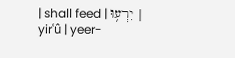| shall feed | יִרְע֥וּ | yirʿû | yeer-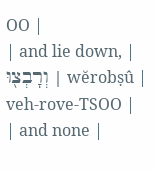OO |
| and lie down, | וְרָבְצ֖וּ | wĕrobṣû | veh-rove-TSOO |
| and none |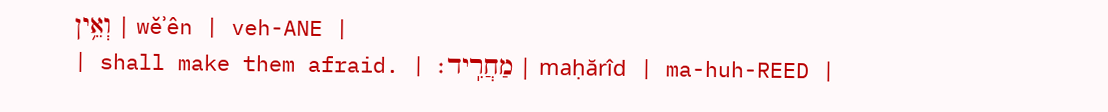וְאֵ֥ין | wĕʾên | veh-ANE |
| shall make them afraid. | מַחֲרִֽיד׃ | maḥărîd | ma-huh-REED |